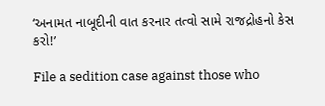‘અનામત નાબૂદીની વાત કરનાર તત્વો સામે રાજદ્રોહનો કેસ કરો!’

File a sedition case against those who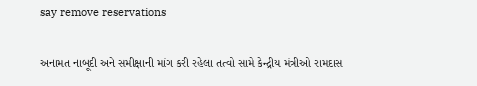say remove reservations

અનામત નાબૂદી અને સમીક્ષાની માંગ કરી રહેલા તત્વો સામે કેન્દ્રીય મંત્રીઓ રામદાસ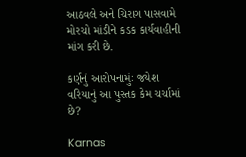આઠવલે અને ચિરાગ પાસવામે મોરચો માંડીને કડક કાર્યવાહીની માંગ કરી છે.

કર્ણનું આરોપનામુંઃ જયેશ વરિયાનું આ પુસ્તક કેમ ચર્ચામાં છે?

Karnas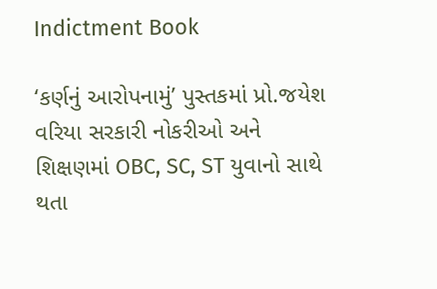Indictment Book

‘કર્ણનું આરોપનામું’ પુસ્તકમાં પ્રો.જયેશ વરિયા સરકારી નોકરીઓ અને શિક્ષણમાં OBC, SC, ST યુવાનો સાથે થતા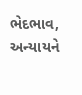ભેદભાવ, અન્યાયને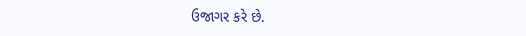ઉજાગર કરે છે.